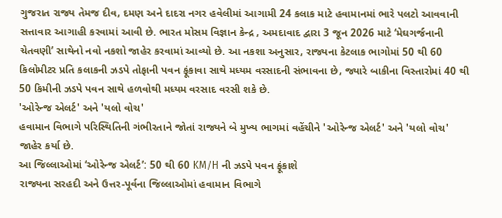ગુજરાત રાજ્ય તેમજ દીવ, દમણ અને દાદરા નગર હવેલીમાં આગામી 24 કલાક માટે હવામાનમાં ભારે પલટો આવવાની સત્તાવાર આગાહી કરવામાં આવી છે. ભારત મોસમ વિજ્ઞાન કેન્દ્ર , અમદાવાદ દ્વારા 3 જૂન 2026 માટે ‘મેઘગર્જનાની ચેતવણી’ સાથેનો નવો નકશો જાહેર કરવામાં આવ્યો છે. આ નકશા અનુસાર, રાજ્યના કેટલાક ભાગોમાં 50 થી 60 કિલોમીટર પ્રતિ કલાકની ઝડપે તોફાની પવન ફૂંકાવા સાથે મધ્યમ વરસાદની સંભાવના છે, જ્યારે બાકીના વિસ્તારોમાં 40 થી 50 કિમીની ઝડપે પવન સાથે હળવોથી મધ્યમ વરસાદ વરસી શકે છે.
'ઓરેન્જ એલર્ટ' અને 'યલો વોચ'
હવામાન વિભાગે પરિસ્થિતિની ગંભીરતાને જોતાં રાજ્યને બે મુખ્ય ભાગમાં વહેંચીને 'ઓરેન્જ એલર્ટ' અને 'યલો વોચ' જાહેર કર્યા છે.
આ જિલ્લાઓમાં ‘ઓરેન્જ એલર્ટ’: 50 થી 60 KM/H ની ઝડપે પવન ફૂંકાશે
રાજ્યના સરહદી અને ઉત્તર-પૂર્વના જિલ્લાઓમાં હવામાન વિભાગે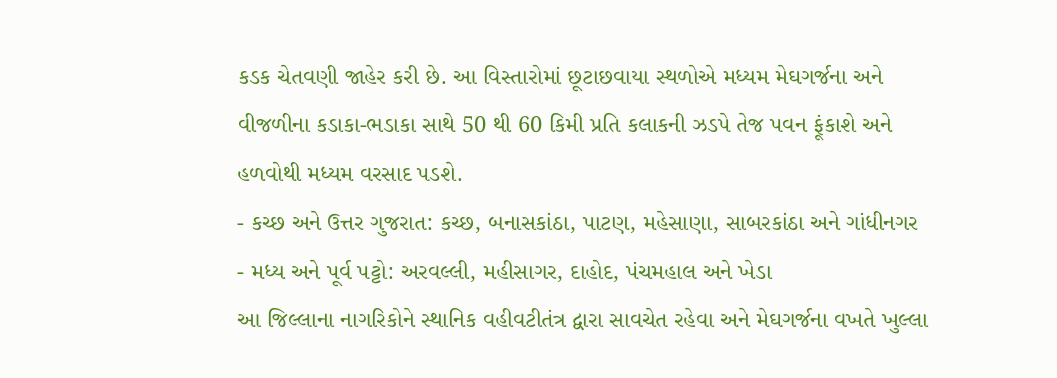કડક ચેતવણી જાહેર કરી છે. આ વિસ્તારોમાં છૂટાછવાયા સ્થળોએ મધ્યમ મેઘગર્જના અને વીજળીના કડાકા-ભડાકા સાથે 50 થી 60 કિમી પ્રતિ કલાકની ઝડપે તેજ પવન ફૂંકાશે અને હળવોથી મધ્યમ વરસાદ પડશે.
- કચ્છ અને ઉત્તર ગુજરાત: કચ્છ, બનાસકાંઠા, પાટણ, મહેસાણા, સાબરકાંઠા અને ગાંધીનગર
- મધ્ય અને પૂર્વ પટ્ટો: અરવલ્લી, મહીસાગર, દાહોદ, પંચમહાલ અને ખેડા
આ જિલ્લાના નાગરિકોને સ્થાનિક વહીવટીતંત્ર દ્વારા સાવચેત રહેવા અને મેઘગર્જના વખતે ખુલ્લા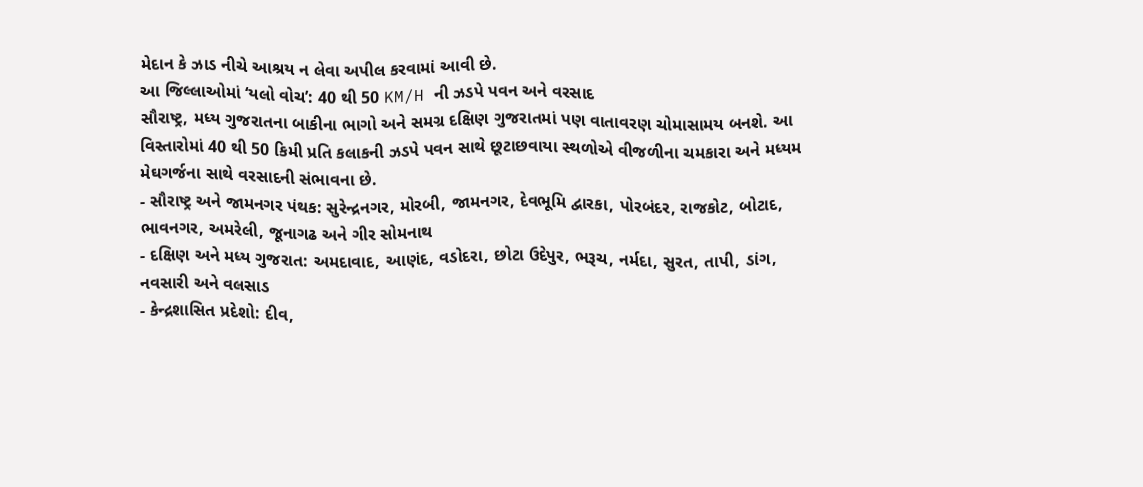મેદાન કે ઝાડ નીચે આશ્રય ન લેવા અપીલ કરવામાં આવી છે.
આ જિલ્લાઓમાં ‘યલો વોચ’: 40 થી 50 KM/H ની ઝડપે પવન અને વરસાદ
સૌરાષ્ટ્ર, મધ્ય ગુજરાતના બાકીના ભાગો અને સમગ્ર દક્ષિણ ગુજરાતમાં પણ વાતાવરણ ચોમાસામય બનશે. આ વિસ્તારોમાં 40 થી 50 કિમી પ્રતિ કલાકની ઝડપે પવન સાથે છૂટાછવાયા સ્થળોએ વીજળીના ચમકારા અને મધ્યમ મેઘગર્જના સાથે વરસાદની સંભાવના છે.
- સૌરાષ્ટ્ર અને જામનગર પંથક: સુરેન્દ્રનગર, મોરબી, જામનગર, દેવભૂમિ દ્વારકા, પોરબંદર, રાજકોટ, બોટાદ, ભાવનગર, અમરેલી, જૂનાગઢ અને ગીર સોમનાથ
- દક્ષિણ અને મધ્ય ગુજરાત: અમદાવાદ, આણંદ, વડોદરા, છોટા ઉદેપુર, ભરૂચ, નર્મદા, સુરત, તાપી, ડાંગ, નવસારી અને વલસાડ
- કેન્દ્રશાસિત પ્રદેશો: દીવ,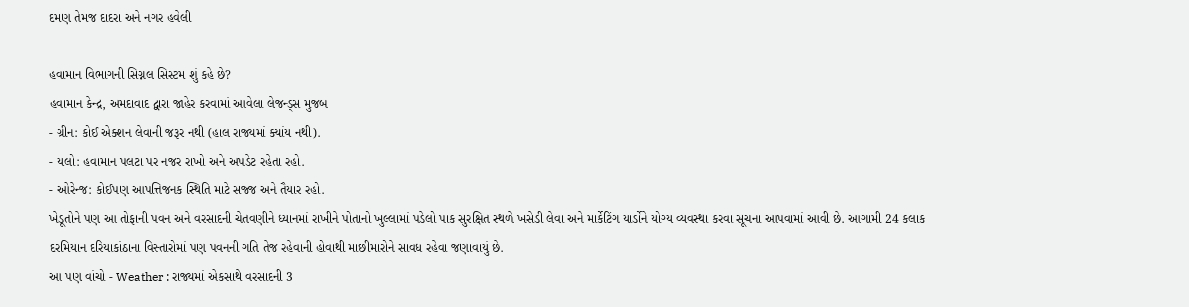દમણ તેમજ દાદરા અને નગર હવેલી

હવામાન વિભાગની સિગ્નલ સિસ્ટમ શું કહે છે?
હવામાન કેન્દ્ર, અમદાવાદ દ્વારા જાહેર કરવામાં આવેલા લેજન્ડ્સ મુજબ
- ગ્રીન: કોઈ એક્શન લેવાની જરૂર નથી (હાલ રાજ્યમાં ક્યાંય નથી).
- યલો: હવામાન પલટા પર નજર રાખો અને અપડેટ રહેતા રહો.
- ઓરેન્જ: કોઈપણ આપત્તિજનક સ્થિતિ માટે સજ્જ અને તૈયાર રહો.
ખેડૂતોને પણ આ તોફાની પવન અને વરસાદની ચેતવણીને ધ્યાનમાં રાખીને પોતાનો ખુલ્લામાં પડેલો પાક સુરક્ષિત સ્થળે ખસેડી લેવા અને માર્કેટિંગ યાર્ડોને યોગ્ય વ્યવસ્થા કરવા સૂચના આપવામાં આવી છે. આગામી 24 કલાક દરમિયાન દરિયાકાંઠાના વિસ્તારોમાં પણ પવનની ગતિ તેજ રહેવાની હોવાથી માછીમારોને સાવધ રહેવા જણાવાયું છે.
આ પણ વાંચો - Weather : રાજ્યમાં એકસાથે વરસાદની 3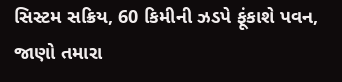સિસ્ટમ સક્રિય, 60 કિમીની ઝડપે ફૂંકાશે પવન, જાણો તમારા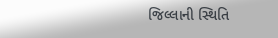જિલ્લાની સ્થિતિ